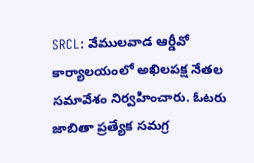SRCL: వేములవాడ ఆర్డీవో కార్యాలయంలో అఖిలపక్ష నేతల సమావేశం నిర్వహించారు. ఓటరు జాబితా ప్రత్యేక సమగ్ర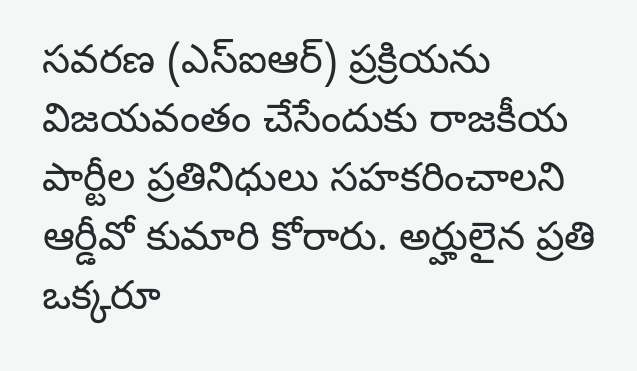సవరణ (ఎస్ఐఆర్) ప్రక్రియను విజయవంతం చేసేందుకు రాజకీయ పార్టీల ప్రతినిధులు సహకరించాలని ఆర్డీవో కుమారి కోరారు. అర్హులైన ప్రతి ఒక్కరూ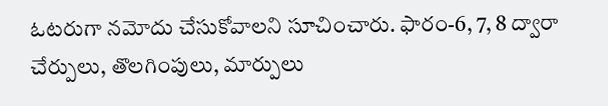ఓటరుగా నమోదు చేసుకోవాలని సూచించారు. ఫారం-6, 7, 8 ద్వారా చేర్పులు, తొలగింపులు, మార్పులు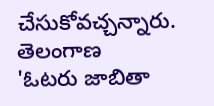చేసుకోవచ్చన్నారు.
తెలంగాణ
'ఓటరు జాబితా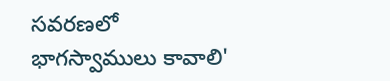సవరణలో భాగస్వాములు కావాలి'